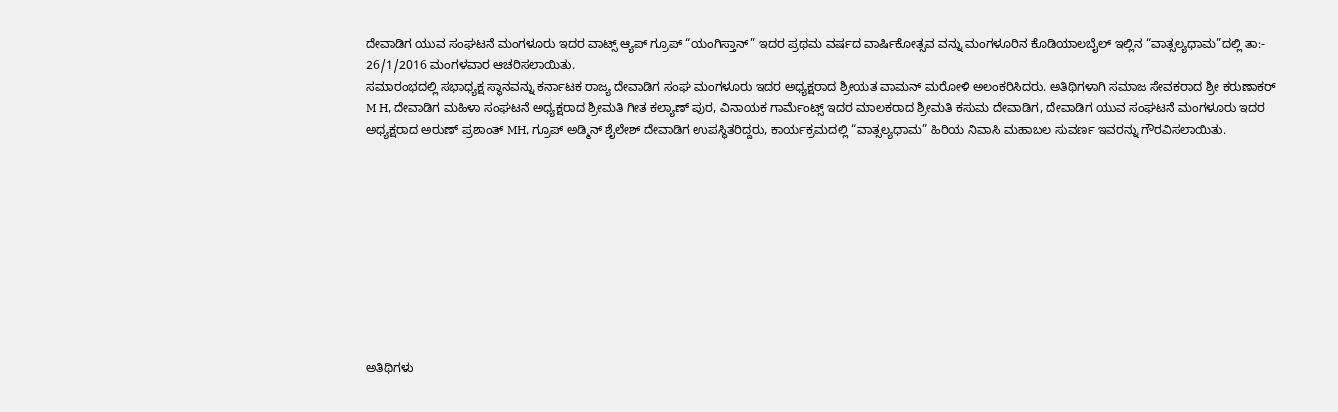ದೇವಾಡಿಗ ಯುವ ಸಂಘಟನೆ ಮಂಗಳೂರು ಇದರ ವಾಟ್ಸ್ ಆ್ಯಪ್ ಗ್ರೂಪ್ “ಯಂಗಿಸ್ತಾನ್” ಇದರ ಪ್ರಥಮ ವರ್ಷದ ವಾರ್ಷಿಕೋತ್ಸವ ವನ್ನು ಮಂಗಳೂರಿನ ಕೊಡಿಯಾಲಬೈಲ್ ಇಲ್ಲಿನ “ವಾತ್ಸಲ್ಯಧಾಮ”ದಲ್ಲಿ ತಾ:- 26/1/2016 ಮಂಗಳವಾರ ಆಚರಿಸಲಾಯಿತು.
ಸಮಾರಂಭದಲ್ಲಿ ಸಭಾಧ್ಯಕ್ಷ ಸ್ಥಾನವನ್ನು ಕರ್ನಾಟಕ ರಾಜ್ಯ ದೇವಾಡಿಗ ಸಂಘ ಮಂಗಳೂರು ಇದರ ಅಧ್ಯಕ್ಷರಾದ ಶ್ರೀಯತ ವಾಮನ್ ಮರೋಳಿ ಅಲಂಕರಿಸಿದರು. ಅತಿಥಿಗಳಾಗಿ ಸಮಾಜ ಸೇವಕರಾದ ಶ್ರೀ ಕರುಣಾಕರ್ M H, ದೇವಾಡಿಗ ಮಹಿಳಾ ಸಂಘಟನೆ ಅಧ್ಯಕ್ಷರಾದ ಶ್ರೀಮತಿ ಗೀತ ಕಲ್ಯಾಣ್ ಪುರ, ವಿನಾಯಕ ಗಾರ್ಮೆಂಟ್ಸ್ ಇದರ ಮಾಲಕರಾದ ಶ್ರೀಮತಿ ಕಸುಮ ದೇವಾಡಿಗ, ದೇವಾಡಿಗ ಯುವ ಸಂಘಟನೆ ಮಂಗಳೂರು ಇದರ ಅಧ್ಯಕ್ಷರಾದ ಅರುಣ್ ಪ್ರಶಾಂತ್ MH, ಗ್ರೂಪ್ ಅಡ್ಮಿನ್ ಶೈಲೇಶ್ ದೇವಾಡಿಗ ಉಪಸ್ಥಿತರಿದ್ದರು, ಕಾರ್ಯಕ್ರಮದಲ್ಲಿ “ವಾತ್ಸಲ್ಯಧಾಮ” ಹಿರಿಯ ನಿವಾಸಿ ಮಹಾಬಲ ಸುವರ್ಣ ಇವರನ್ನು ಗೌರವಿಸಲಾಯಿತು.










ಅತಿಥಿಗಳು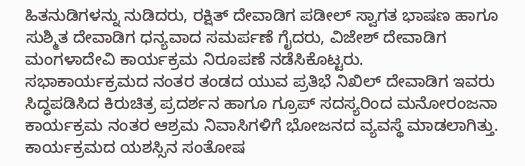ಹಿತನುಡಿಗಳನ್ನು ನುಡಿದರು, ರಕ್ಷಿತ್ ದೇವಾಡಿಗ ಪಡೀಲ್ ಸ್ವಾಗತ ಭಾಷಣ ಹಾಗೂ ಸುಶ್ಮಿತ ದೇವಾಡಿಗ ಧನ್ಯವಾದ ಸಮರ್ಪಣೆ ಗೈದರು, ವಿಜೇಶ್ ದೇವಾಡಿಗ ಮಂಗಳಾದೇವಿ ಕಾರ್ಯಕ್ರಮ ನಿರೂಪಣೆ ನಡೆಸಿಕೊಟ್ಟರು.
ಸಭಾಕಾರ್ಯಕ್ರಮದ ನಂತರ ತಂಡದ ಯುವ ಪ್ರತಿಭೆ ನಿಖಿಲ್ ದೇವಾಡಿಗ ಇವರು ಸಿದ್ಧಪಡಿಸಿದ ಕಿರುಚಿತ್ರ ಪ್ರದರ್ಶನ ಹಾಗೂ ಗ್ರೂಪ್ ಸದಸ್ಯರಿಂದ ಮನೋರಂಜನಾ ಕಾರ್ಯಕ್ರಮ ನಂತರ ಆಶ್ರಮ ನಿವಾಸಿಗಳಿಗೆ ಭೋಜನದ ವ್ಯವಸ್ಥೆ ಮಾಡಲಾಗಿತ್ತು. ಕಾರ್ಯಕ್ರಮದ ಯಶಸ್ಸಿನ ಸಂತೋಷ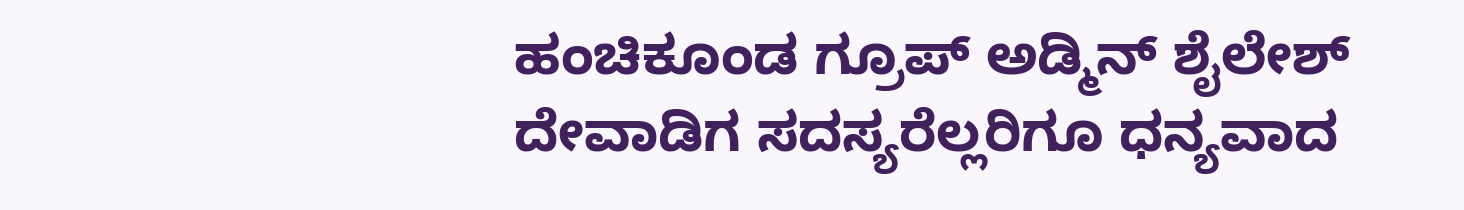ಹಂಚಿಕೂಂಡ ಗ್ರೂಪ್ ಅಡ್ಮಿನ್ ಶೈಲೇಶ್ ದೇವಾಡಿಗ ಸದಸ್ಯರೆಲ್ಲರಿಗೂ ಧನ್ಯವಾದ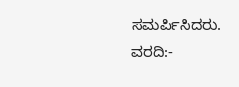ಸಮರ್ಪಿಸಿದರು.
ವರದಿ:-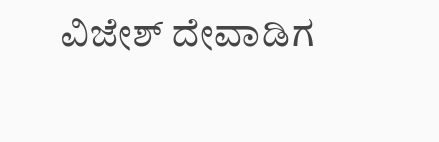ವಿಜೇಶ್ ದೇವಾಡಿಗ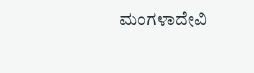ಮಂಗಳಾದೇವಿ